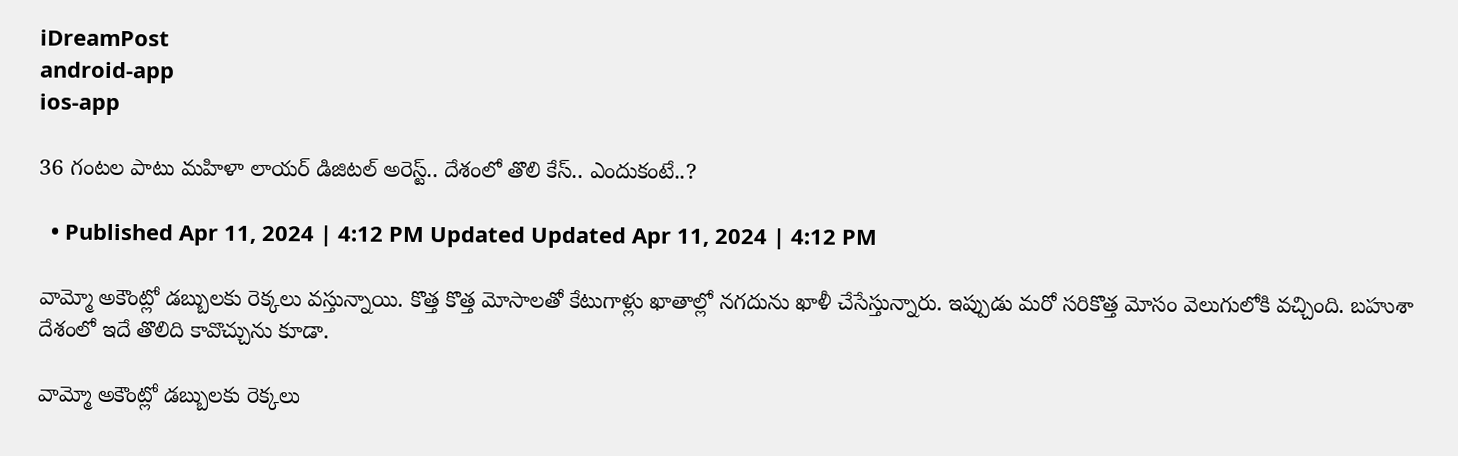iDreamPost
android-app
ios-app

36 గంటల పాటు మహిళా లాయర్ డిజిటల్ అరెస్ట్.. దేశంలో తొలి కేస్.. ఎందుకంటే..?

  • Published Apr 11, 2024 | 4:12 PM Updated Updated Apr 11, 2024 | 4:12 PM

వామ్మో అకౌంట్లో డబ్బులకు రెక్కలు వస్తున్నాయి. కొత్త కొత్త మోసాలతో కేటుగాళ్లు ఖాతాల్లో నగదును ఖాళీ చేసేస్తున్నారు. ఇప్పుడు మరో సరికొత్త మోసం వెలుగులోకి వచ్చింది. బహుశా దేశంలో ఇదే తొలిది కావొచ్చును కూడా.

వామ్మో అకౌంట్లో డబ్బులకు రెక్కలు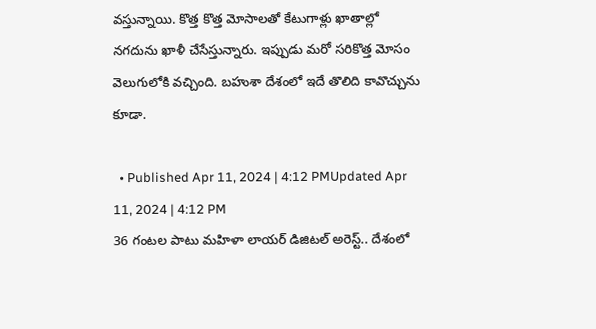వస్తున్నాయి. కొత్త కొత్త మోసాలతో కేటుగాళ్లు ఖాతాల్లో నగదును ఖాళీ చేసేస్తున్నారు. ఇప్పుడు మరో సరికొత్త మోసం వెలుగులోకి వచ్చింది. బహుశా దేశంలో ఇదే తొలిది కావొచ్చును కూడా.

  • Published Apr 11, 2024 | 4:12 PMUpdated Apr 11, 2024 | 4:12 PM
36 గంటల పాటు మహిళా లాయర్ డిజిటల్ అరెస్ట్.. దేశంలో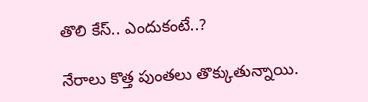తొలి కేస్.. ఎందుకంటే..?

నేరాలు కొత్త పుంతలు తొక్కుతున్నాయి.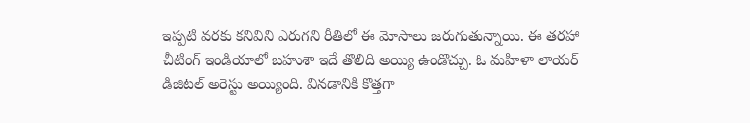ఇప్పటి వరకు కనివిని ఎరుగని రీతిలో ఈ మోసాలు జరుగుతున్నాయి. ఈ తరహా చీటింగ్ ఇండియాలో బహుశా ఇదే తొలిది అయ్యి ఉండొచ్చు. ఓ మహిళా లాయర్ డిజిటల్ అరెస్టు అయ్యింది. వినడానికి కొత్తగా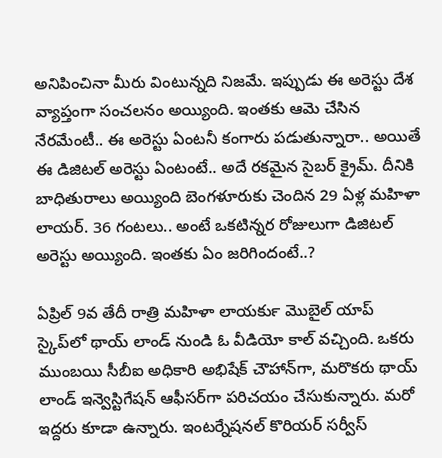అనిపించినా మీరు వింటున్నది నిజమే. ఇప్పుడు ఈ అరెస్టు దేశ వ్యాప్తంగా సంచలనం అయ్యింది. ఇంతకు ఆమె చేసిన నేరమేంటీ.. ఈ అరెస్టు ఏంటనీ కంగారు పడుతున్నారా.. అయితే ఈ డిజిటల్ అరెస్టు ఏంటంటే.. అదే రకమైన సైబర్ క్రైమ్. దీనికి బాధితురాలు అయ్యింది బెంగళూరుకు చెందిన 29 ఏళ్ల మహిళా లాయర్. 36 గంటలు.. అంటే ఒకటిన్నర రోజులుగా డిజిటల్ అరెస్టు అయ్యింది. ఇంతకు ఏం జరిగిందంటే..?

ఏప్రిల్ 9వ తేదీ రాత్రి మహిళా లాయర్‍కు మొబైల్ యాప్ స్కైప్‌లో థాయ్ లాండ్ నుండి ఓ వీడియో కాల్ వచ్చింది. ఒకరు ముంబయి సీబీఐ అధికారి అభిషేక్ చౌహాన్‌గా, మరొకరు థాయ్ లాండ్ ఇన్వెస్టిగేషన్ ఆఫీసర్‌గా పరిచయం చేసుకున్నారు. మరో ఇద్దరు కూడా ఉన్నారు. ఇంటర్నేషనల్ కొరియర్ సర్వీస్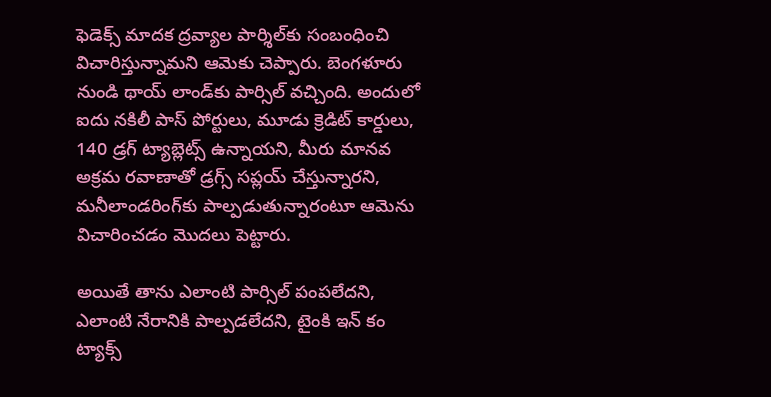ఫెడెక్స్ మాదక ద్రవ్యాల పార్శిల్‌కు సంబంధించి విచారిస్తున్నామని ఆమెకు చెప్పారు. బెంగళూరు నుండి థాయ్ లాండ్‌కు పార్సిల్ వచ్చింది. అందులో ఐదు నకిలీ పాస్ పోర్టులు, మూడు క్రెడిట్ కార్డులు, 140 డ్రగ్ ట్యాబ్లెట్స్ ఉన్నాయని, మీరు మానవ అక్రమ రవాణాతో డ్రగ్స్ సప్లయ్ చేస్తున్నారని, మనీలాండరింగ్‌కు పాల్పడుతున్నారంటూ ఆమెను విచారించడం మొదలు పెట్టారు.

అయితే తాను ఎలాంటి పార్సిల్ పంపలేదని, ఎలాంటి నేరానికి పాల్పడలేదని, టైంకి ఇన్ కం ట్యాక్స్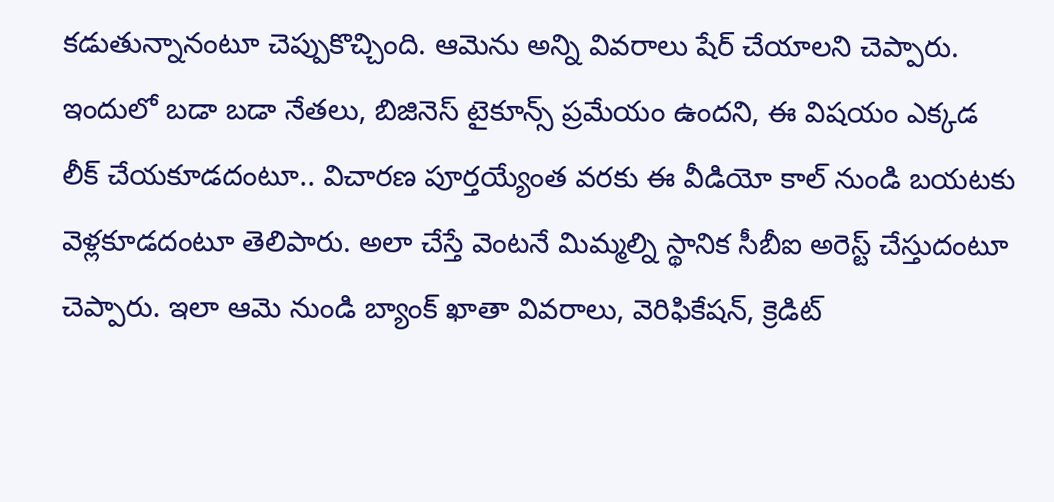కడుతున్నానంటూ చెప్పుకొచ్చింది. ఆమెను అన్ని వివరాలు షేర్ చేయాలని చెప్పారు. ఇందులో బడా బడా నేతలు, బిజినెస్ టైకూన్స్ ప్రమేయం ఉందని, ఈ విషయం ఎక్కడ లీక్ చేయకూడదంటూ.. విచారణ పూర్తయ్యేంత వరకు ఈ వీడియో కాల్ నుండి బయటకు వెళ్లకూడదంటూ తెలిపారు. అలా చేస్తే వెంటనే మిమ్మల్ని స్థానిక సీబీఐ అరెస్ట్ చేస్తుదంటూ చెప్పారు. ఇలా ఆమె నుండి బ్యాంక్ ఖాతా వివరాలు, వెరిఫికేషన్, క్రెడిట్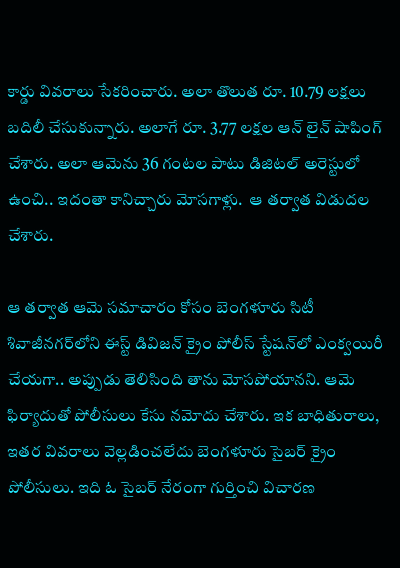కార్డు వివరాలు సేకరించారు. అలా తొలుత రూ. 10.79 లక్షలు బదిలీ చేసుకున్నారు. అలాగే రూ. 3.77 లక్షల ఆన్ లైన్ షాపింగ్ చేశారు. అలా ఆమెను 36 గంటల పాటు డిజిటల్ అరెస్టులో ఉంచి.. ఇదంతా కానిచ్చారు మోసగాళ్లు.  ఆ తర్వాత విడుదల చేశారు.

ఆ తర్వాత ఆమె సమాచారం కోసం బెంగళూరు సిటీ శివాజీనగర్‌లోని ఈస్ట్ డివిజన్ క్రైం పోలీస్ స్టేషన్‌లో ఎంక్వయిరీ చేయగా.. అప్పుడు తెలిసింది తాను మోసపోయానని. ఆమె ఫిర్యాదుతో పోలీసులు కేసు నమోదు చేశారు. ఇక బాధితురాలు, ఇతర వివరాలు వెల్లడించలేదు బెంగళూరు సైబర్ క్రైం పోలీసులు. ఇది ఓ సైబర్ నేరంగా గుర్తించి విచారణ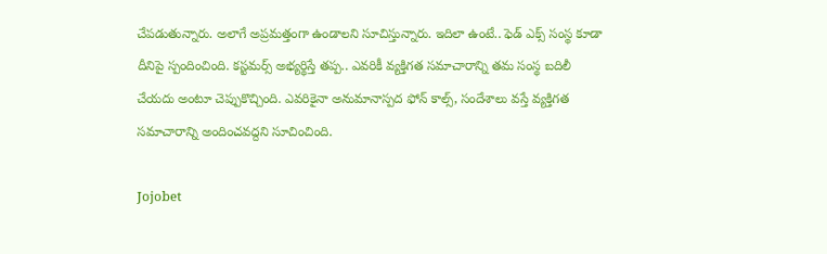చేపడుతున్నారు. అలాగే అప్రమత్తంగా ఉండాలని సూచిస్తున్నారు. ఇదిలా ఉంటే.. ఫెడ్ ఎక్స్ సంస్థ కూడా దీనిపై స్పందించింది. కస్టమర్స్ అభ్యర్థిస్తే తప్ప.. ఎవరికీ వ్యక్తిగత సమాచారాన్ని తమ సంస్థ బదిలీ చేయదు అంటూ చెప్పుకొచ్చింది. ఎవరికైనా అనుమానాస్పద ఫోన్ కాల్స్, సందేశాలు వస్తే వ్యక్తిగత సమాచారాన్ని అందించవద్దని సూచించింది.

Jojobet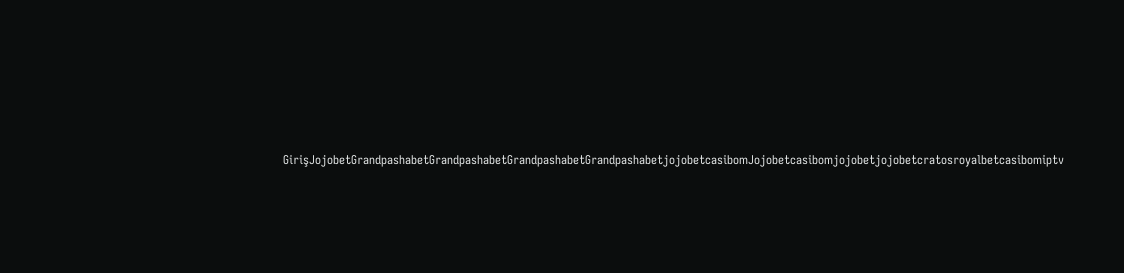GirişJojobetGrandpashabetGrandpashabetGrandpashabetGrandpashabetjojobetcasibomJojobetcasibomjojobetjojobetcratosroyalbetcasibomiptv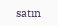satın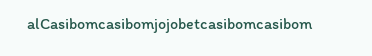alCasibomcasibomjojobetcasibomcasibom